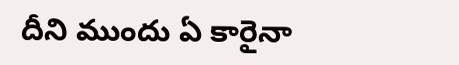దీని ముందు ఏ కారైనా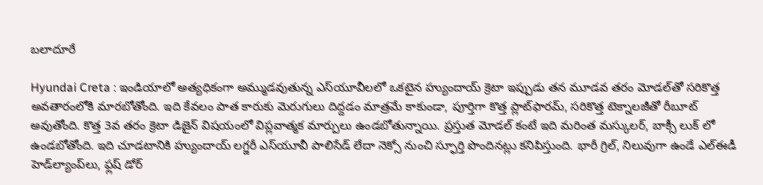బలాదూరే

Hyundai Creta : ఇండియాలో అత్యధికంగా అమ్ముడవుతున్న ఎస్‌యూవీలలో ఒకటైన హ్యుందాయ్ క్రెటా ఇప్పుడు తన మూడవ తరం మోడల్‌తో సరికొత్త అవతారంలోకి మారబోతోంది. ఇది కేవలం పాత కారుకు మెరుగులు దిద్దడం మాత్రమే కాకుండా, పూర్తిగా కొత్త ప్లాట్‌ఫారమ్, సరికొత్త టెక్నాలజీతో రీబూట్ అవుతోంది. కొత్త 3వ తరం క్రెటా డిజైన్ విషయంలో విప్లవాత్మక మార్పులు ఉండబోతున్నాయి. ప్రస్తుత మోడల్ కంటే ఇది మరింత మస్కులర్, బాక్సీ లుక్ లో ఉండబోతోంది. ఇది చూడటానికి హ్యుందాయ్ లగ్జరీ ఎస్‌యూవీ పాలిసేడ్ లేదా నెక్సో నుంచి స్ఫూర్తి పొందినట్లు కనిపిస్తుంది. భారీ గ్రిల్, నిలువుగా ఉండే ఎల్‌ఈడీ హెడ్‌ల్యాంప్‌లు, ఫ్లష్ డోర్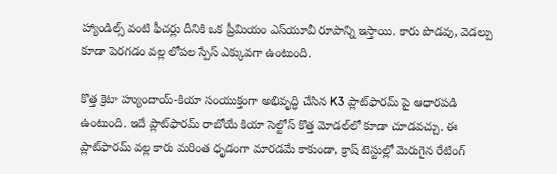హ్యాండిల్స్ వంటి ఫీచర్లు దీనికి ఒక ప్రీమియం ఎస్‌యూవీ రూపాన్ని ఇస్తాయి. కారు పొడవు, వెడల్పు కూడా పెరగడం వల్ల లోపల స్పేస్ ఎక్కువగా ఉంటుంది.

కొత్త క్రెటా హ్యుందాయ్-కియా సంయుక్తంగా అభివృద్ధి చేసిన K3 ప్లాట్‌ఫారమ్ పై ఆధారపడి ఉంటుంది. ఇదే ప్లాట్‌ఫారమ్ రాబోయే కియా సెల్టోస్ కొత్త మోడల్‌లో కూడా చూడవచ్చు. ఈ ప్లాట్‌ఫారమ్ వల్ల కారు మరింత ధృడంగా మారడమే కాకుండా, క్రాష్ టెస్టుల్లో మెరుగైన రేటింగ్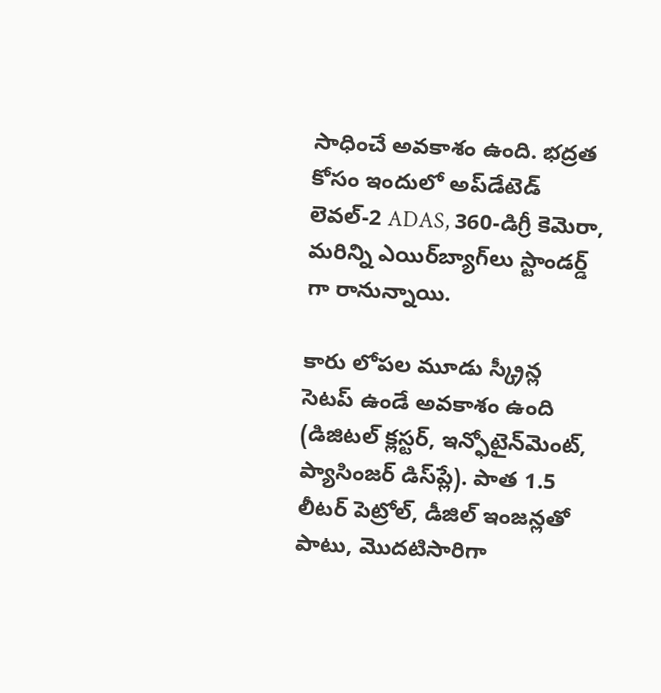సాధించే అవకాశం ఉంది. భద్రత కోసం ఇందులో అప్‌డేటెడ్ లెవల్-2 ADAS, 360-డిగ్రీ కెమెరా, మరిన్ని ఎయిర్‌బ్యాగ్‌లు స్టాండర్డ్ గా రానున్నాయి.

కారు లోపల మూడు స్క్రీన్ల సెటప్ ఉండే అవకాశం ఉంది (డిజిటల్ క్లస్టర్, ఇన్ఫోటైన్‌మెంట్, ప్యాసింజర్ డిస్‌ప్లే). పాత 1.5 లీటర్ పెట్రోల్, డీజిల్ ఇంజన్లతో పాటు, మొదటిసారిగా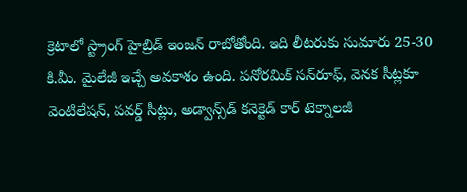క్రెటాలో స్ట్రాంగ్ హైబ్రిడ్ ఇంజన్ రాబోతోంది. ఇది లీటరుకు సుమారు 25-30 కి.మీ. మైలేజీ ఇచ్చే అవకాశం ఉంది. పనోరమిక్ సన్‌రూఫ్, వెనక సీట్లకూ వెంటిలేషన్, పవర్డ్ సీట్లు, అడ్వాన్స్‌డ్ కనెక్టెడ్ కార్ టెక్నాలజీ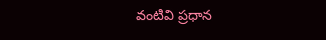వంటివి ప్రధాన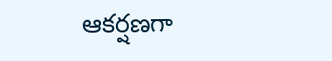ఆకర్షణగా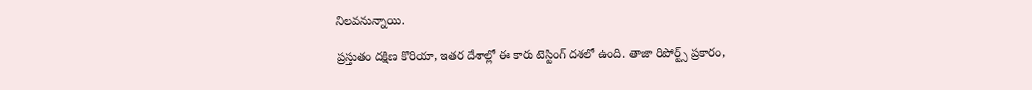నిలవనున్నాయి.

ప్రస్తుతం దక్షిణ కొరియా, ఇతర దేశాల్లో ఈ కారు టెస్టింగ్ దశలో ఉంది. తాజా రిపోర్ట్స్ ప్రకారం,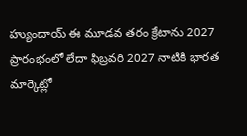హ్యుందాయ్ ఈ మూడవ తరం క్రేటాను 2027 ప్రారంభంలో లేదా ఫిబ్రవరి 2027 నాటికి భారత మార్కెట్లో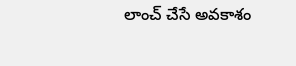లాంచ్ చేసే అవకాశం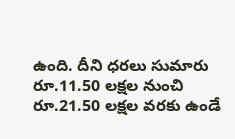ఉంది. దీని ధరలు సుమారు రూ.11.50 లక్షల నుంచి రూ.21.50 లక్షల వరకు ఉండే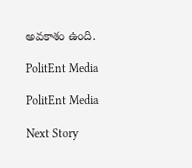అవకాశం ఉంది.

PolitEnt Media

PolitEnt Media

Next Story